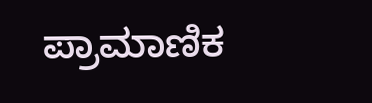ಪ್ರಾಮಾಣಿಕ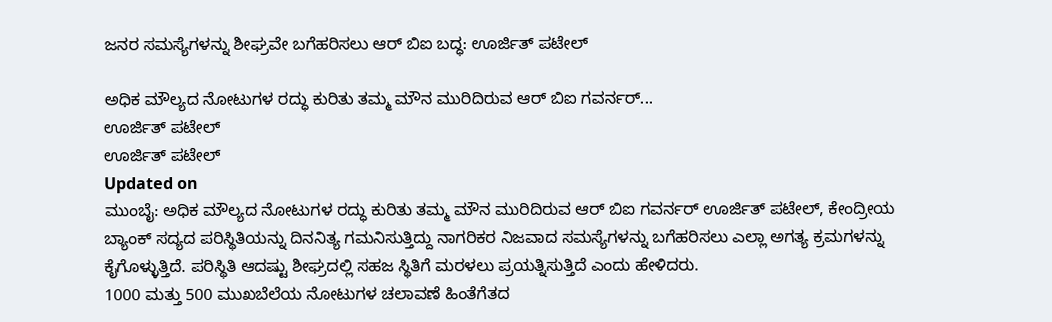ಜನರ ಸಮಸ್ಯೆಗಳನ್ನು ಶೀಘ್ರವೇ ಬಗೆಹರಿಸಲು ಆರ್ ಬಿಐ ಬದ್ಧ: ಊರ್ಜಿತ್ ಪಟೇಲ್

ಅಧಿಕ ಮೌಲ್ಯದ ನೋಟುಗಳ ರದ್ಧು ಕುರಿತು ತಮ್ಮ ಮೌನ ಮುರಿದಿರುವ ಆರ್ ಬಿಐ ಗವರ್ನರ್...
ಊರ್ಜಿತ್ ಪಟೇಲ್
ಊರ್ಜಿತ್ ಪಟೇಲ್
Updated on
ಮುಂಬೈ: ಅಧಿಕ ಮೌಲ್ಯದ ನೋಟುಗಳ ರದ್ಧು ಕುರಿತು ತಮ್ಮ ಮೌನ ಮುರಿದಿರುವ ಆರ್ ಬಿಐ ಗವರ್ನರ್ ಊರ್ಜಿತ್ ಪಟೇಲ್, ಕೇಂದ್ರೀಯ ಬ್ಯಾಂಕ್ ಸದ್ಯದ ಪರಿಸ್ಥಿತಿಯನ್ನು ದಿನನಿತ್ಯ ಗಮನಿಸುತ್ತಿದ್ದು ನಾಗರಿಕರ ನಿಜವಾದ ಸಮಸ್ಯೆಗಳನ್ನು ಬಗೆಹರಿಸಲು ಎಲ್ಲಾ ಅಗತ್ಯ ಕ್ರಮಗಳನ್ನು ಕೈಗೊಳ್ಳುತ್ತಿದೆ. ಪರಿಸ್ಥಿತಿ ಆದಷ್ಟು ಶೀಘ್ರದಲ್ಲಿ ಸಹಜ ಸ್ಥಿತಿಗೆ ಮರಳಲು ಪ್ರಯತ್ನಿಸುತ್ತಿದೆ ಎಂದು ಹೇಳಿದರು.
1000 ಮತ್ತು 500 ಮುಖಬೆಲೆಯ ನೋಟುಗಳ ಚಲಾವಣೆ ಹಿಂತೆಗೆತದ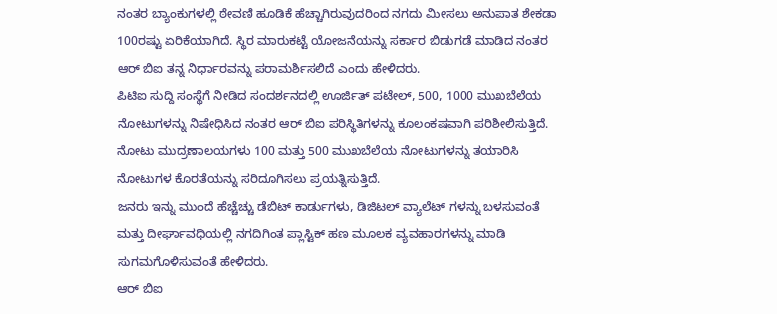ನಂತರ ಬ್ಯಾಂಕುಗಳಲ್ಲಿ ಠೇವಣಿ ಹೂಡಿಕೆ ಹೆಚ್ಚಾಗಿರುವುದರಿಂದ ನಗದು ಮೀಸಲು ಅನುಪಾತ ಶೇಕಡಾ 100ರಷ್ಟು ಏರಿಕೆಯಾಗಿದೆ. ಸ್ಥಿರ ಮಾರುಕಟ್ಟೆ ಯೋಜನೆಯನ್ನು ಸರ್ಕಾರ ಬಿಡುಗಡೆ ಮಾಡಿದ ನಂತರ ಆರ್ ಬಿಐ ತನ್ನ ನಿರ್ಧಾರವನ್ನು ಪರಾಮರ್ಶಿಸಲಿದೆ ಎಂದು ಹೇಳಿದರು.
ಪಿಟಿಐ ಸುದ್ದಿ ಸಂಸ್ಥೆಗೆ ನೀಡಿದ ಸಂದರ್ಶನದಲ್ಲಿ ಊರ್ಜಿತ್ ಪಟೇಲ್, 500, 1000 ಮುಖಬೆಲೆಯ ನೋಟುಗಳನ್ನು ನಿಷೇಧಿಸಿದ ನಂತರ ಆರ್ ಬಿಐ ಪರಿಸ್ಥಿತಿಗಳನ್ನು ಕೂಲಂಕಷವಾಗಿ ಪರಿಶೀಲಿಸುತ್ತಿದೆ. ನೋಟು ಮುದ್ರಣಾಲಯಗಳು 100 ಮತ್ತು 500 ಮುಖಬೆಲೆಯ ನೋಟುಗಳನ್ನು ತಯಾರಿಸಿ ನೋಟುಗಳ ಕೊರತೆಯನ್ನು ಸರಿದೂಗಿಸಲು ಪ್ರಯತ್ನಿಸುತ್ತಿದೆ.
ಜನರು ಇನ್ನು ಮುಂದೆ ಹೆಚ್ಚೆಚ್ಚು ಡೆಬಿಟ್ ಕಾರ್ಡುಗಳು, ಡಿಜಿಟಲ್ ವ್ಯಾಲೆಟ್ ಗಳನ್ನು ಬಳಸುವಂತೆ ಮತ್ತು ದೀರ್ಘಾವಧಿಯಲ್ಲಿ ನಗದಿಗಿಂತ ಪ್ಲಾಸ್ಟಿಕ್ ಹಣ ಮೂಲಕ ವ್ಯವಹಾರಗಳನ್ನು ಮಾಡಿ ಸುಗಮಗೊಳಿಸುವಂತೆ ಹೇಳಿದರು.
ಆರ್ ಬಿಐ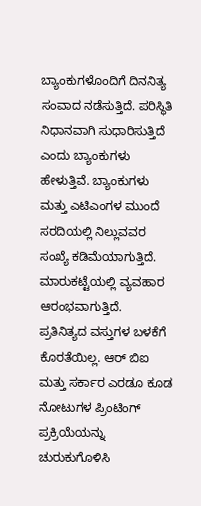ಬ್ಯಾಂಕುಗಳೊಂದಿಗೆ ದಿನನಿತ್ಯ ಸಂವಾದ ನಡೆಸುತ್ತಿದೆ. ಪರಿಸ್ಥಿತಿ ನಿಧಾನವಾಗಿ ಸುಧಾರಿಸುತ್ತಿದೆ ಎಂದು ಬ್ಯಾಂಕುಗಳು ಹೇಳುತ್ತಿವೆ. ಬ್ಯಾಂಕುಗಳು ಮತ್ತು ಎಟಿಎಂಗಳ ಮುಂದೆ ಸರದಿಯಲ್ಲಿ ನಿಲ್ಲುವವರ ಸಂಖ್ಯೆ ಕಡಿಮೆಯಾಗುತ್ತಿದೆ. ಮಾರುಕಟ್ಟೆಯಲ್ಲಿ ವ್ಯವಹಾರ ಆರಂಭವಾಗುತ್ತಿದೆ. ಪ್ರತಿನಿತ್ಯದ ವಸ್ತುಗಳ ಬಳಕೆಗೆ ಕೊರತೆಯಿಲ್ಲ. ಆರ್ ಬಿಐ ಮತ್ತು ಸರ್ಕಾರ ಎರಡೂ ಕೂಡ ನೋಟುಗಳ ಪ್ರಿಂಟಿಂಗ್ ಪ್ರಕ್ರಿಯೆಯನ್ನು ಚುರುಕುಗೊಳಿಸಿ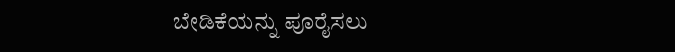ಬೇಡಿಕೆಯನ್ನು ಪೂರೈಸಲು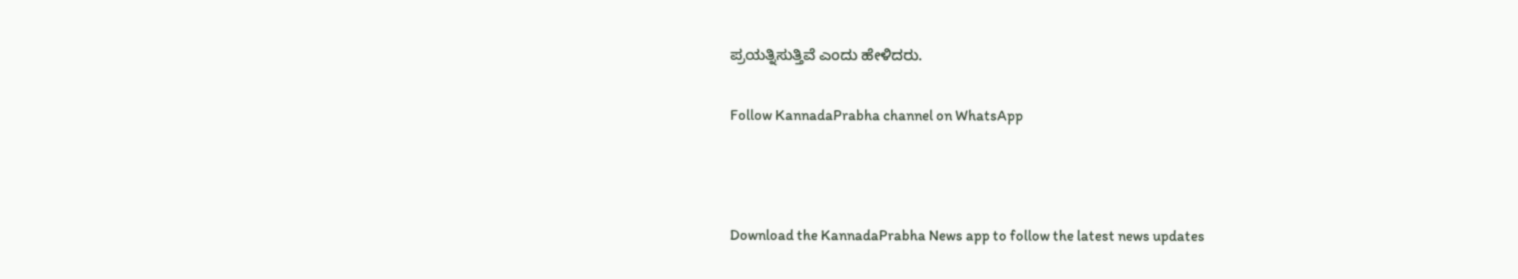ಪ್ರಯತ್ನಿಸುತ್ತಿವೆ ಎಂದು ಹೇಳಿದರು.

Follow KannadaPrabha channel on WhatsApp



Download the KannadaPrabha News app to follow the latest news updates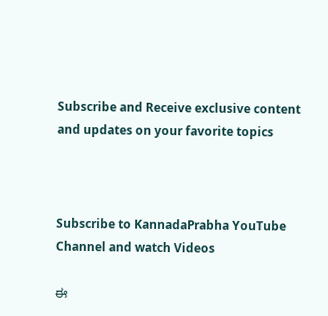Subscribe and Receive exclusive content and updates on your favorite topics



Subscribe to KannadaPrabha YouTube Channel and watch Videos

ಈ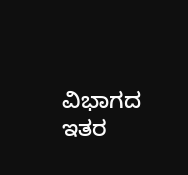ವಿಭಾಗದ ಇತರ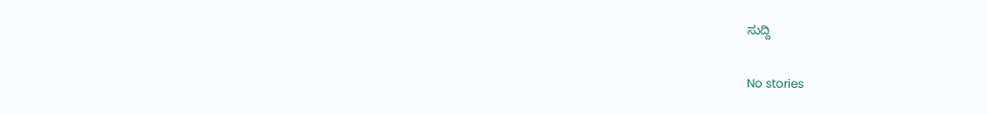ಸುದ್ದಿ

No stories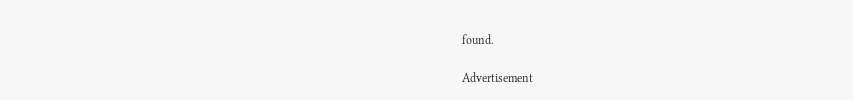found.

Advertisement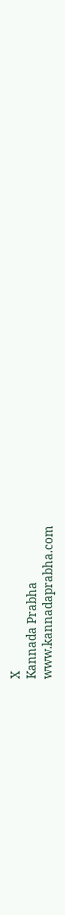X
Kannada Prabha
www.kannadaprabha.com